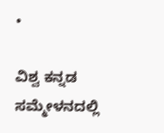•

ವಿಶ್ವ ಕನ್ನಡ ಸಮ್ಮೇಳನದಲ್ಲಿ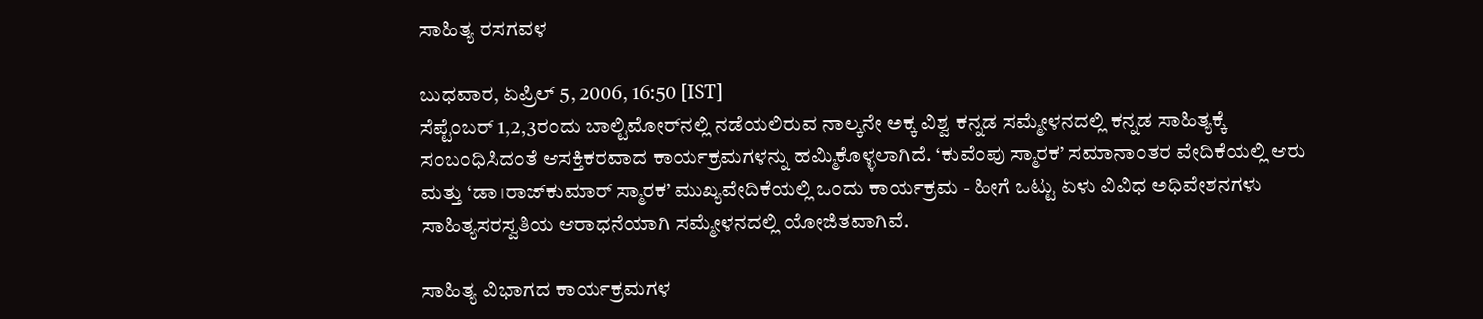ಸಾಹಿತ್ಯ ರಸಗವಳ

ಬುಧವಾರ, ಏಪ್ರಿಲ್ 5, 2006, 16:50 [IST]
ಸೆಪ್ಟೆಂಬರ್‌ 1,2,3ರಂದು ಬಾಲ್ಟಿಮೋರ್‌ನಲ್ಲಿ ನಡೆಯಲಿರುವ ನಾಲ್ಕನೇ ಅಕ್ಕ ವಿಶ್ವ ಕನ್ನಡ ಸಮ್ಮೇಳನದಲ್ಲಿ ಕನ್ನಡ ಸಾಹಿತ್ಯಕ್ಕೆ ಸಂಬಂಧಿಸಿದಂತೆ ಆಸಕ್ತಿಕರವಾದ ಕಾರ್ಯಕ್ರಮಗಳನ್ನು ಹಮ್ಮಿಕೊಳ್ಳಲಾಗಿದೆ. ‘ಕುವೆಂಪು ಸ್ಮಾರಕ’ ಸಮಾನಾಂತರ ವೇದಿಕೆಯಲ್ಲಿ ಆರು ಮತ್ತು ‘ಡಾ।ರಾಜ್‌ಕುಮಾರ್‌ ಸ್ಮಾರಕ’ ಮುಖ್ಯವೇದಿಕೆಯಲ್ಲಿ ಒಂದು ಕಾರ್ಯಕ್ರಮ - ಹೀಗೆ ಒಟ್ಟು ಏಳು ವಿವಿಧ ಅಧಿವೇಶನಗಳು ಸಾಹಿತ್ಯಸರಸ್ವತಿಯ ಆರಾಧನೆಯಾಗಿ ಸಮ್ಮೇಳನದಲ್ಲಿ ಯೋಜಿತವಾಗಿವೆ.

ಸಾಹಿತ್ಯ ವಿಭಾಗದ ಕಾರ್ಯಕ್ರಮಗಳ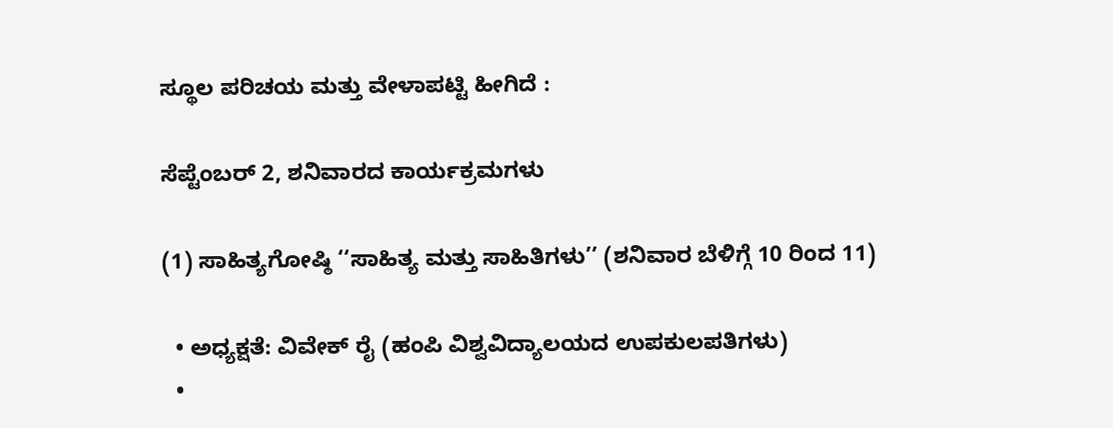ಸ್ಥೂಲ ಪರಿಚಯ ಮತ್ತು ವೇಳಾಪಟ್ಟಿ ಹೀಗಿದೆ :

ಸೆಪ್ಟೆಂಬರ್‌ 2, ಶನಿವಾರದ ಕಾರ್ಯಕ್ರಮಗಳು

(1) ಸಾಹಿತ್ಯಗೋಷ್ಠಿ ‘‘ಸಾಹಿತ್ಯ ಮತ್ತು ಸಾಹಿತಿಗಳು’’ (ಶನಿವಾರ ಬೆಳಿಗ್ಗೆ 10 ರಿಂದ 11)

  • ಅಧ್ಯಕ್ಷತೆ: ವಿವೇಕ್‌ ರೈ (ಹಂಪಿ ವಿಶ್ವವಿದ್ಯಾಲಯದ ಉಪಕುಲಪತಿಗಳು)
  •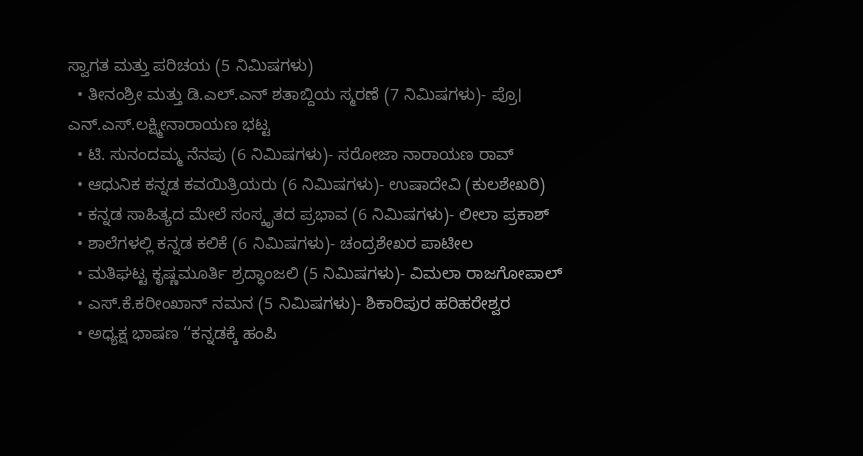ಸ್ವಾಗತ ಮತ್ತು ಪರಿಚಯ (5 ನಿಮಿಷಗಳು)
  • ತೀನಂಶ್ರೀ ಮತ್ತು ಡಿ.ಎಲ್‌.ಎನ್‌ ಶತಾಬ್ದಿಯ ಸ್ಮರಣೆ (7 ನಿಮಿಷಗಳು)- ಪ್ರೊ। ಎನ್‌.ಎಸ್‌.ಲಕ್ಷ್ಮೀನಾರಾಯಣ ಭಟ್ಟ
  • ಟಿ. ಸುನಂದಮ್ಮ ನೆನಪು (6 ನಿಮಿಷಗಳು)- ಸರೋಜಾ ನಾರಾಯಣ ರಾವ್‌
  • ಆಧುನಿಕ ಕನ್ನಡ ಕವಯಿತ್ರಿಯರು (6 ನಿಮಿಷಗಳು)- ಉಷಾದೇವಿ (ಕುಲಶೇಖರಿ)
  • ಕನ್ನಡ ಸಾಹಿತ್ಯದ ಮೇಲೆ ಸಂಸ್ಕೃತದ ಪ್ರಭಾವ (6 ನಿಮಿಷಗಳು)- ಲೀಲಾ ಪ್ರಕಾಶ್‌
  • ಶಾಲೆಗಳಲ್ಲಿ ಕನ್ನಡ ಕಲಿಕೆ (6 ನಿಮಿಷಗಳು)- ಚಂದ್ರಶೇಖರ ಪಾಟೀಲ
  • ಮತಿಘಟ್ಟ ಕೃಷ್ಣಮೂರ್ತಿ ಶ್ರದ್ಧಾಂಜಲಿ (5 ನಿಮಿಷಗಳು)- ವಿಮಲಾ ರಾಜಗೋಪಾಲ್‌
  • ಎಸ್‌.ಕೆ.ಕರೀಂಖಾನ್‌ ನಮನ (5 ನಿಮಿಷಗಳು)- ಶಿಕಾರಿಪುರ ಹರಿಹರೇಶ್ವರ
  • ಅಧ್ಯಕ್ಷ ಭಾಷಣ ‘‘ಕನ್ನಡಕ್ಕೆ ಹಂಪಿ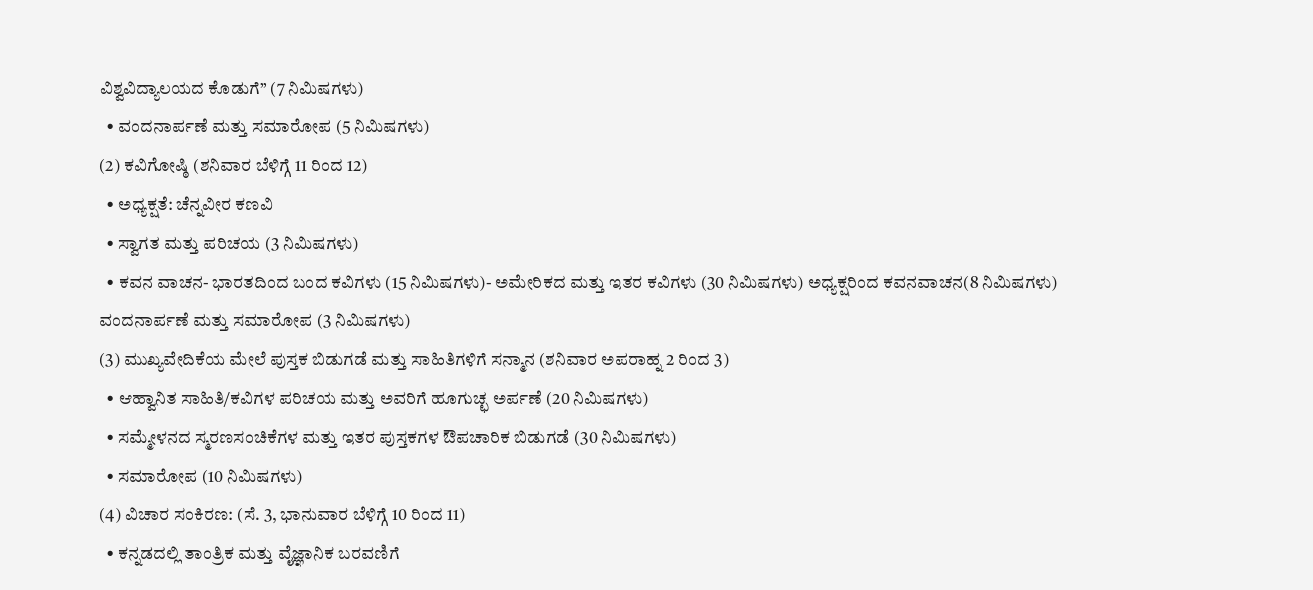ವಿಶ್ವವಿದ್ಯಾಲಯದ ಕೊಡುಗೆ’’ (7 ನಿಮಿಷಗಳು)
  • ವಂದನಾರ್ಪಣೆ ಮತ್ತು ಸಮಾರೋಪ (5 ನಿಮಿಷಗಳು)
(2) ಕವಿಗೋಷ್ಠಿ (ಶನಿವಾರ ಬೆಳಿಗ್ಗೆ 11 ರಿಂದ 12)
  • ಅಧ್ಯಕ್ಷತೆ: ಚೆನ್ನವೀರ ಕಣವಿ
  • ಸ್ವಾಗತ ಮತ್ತು ಪರಿಚಯ (3 ನಿಮಿಷಗಳು)
  • ಕವನ ವಾಚನ- ಭಾರತದಿಂದ ಬಂದ ಕವಿಗಳು (15 ನಿಮಿಷಗಳು)- ಅಮೇರಿಕದ ಮತ್ತು ಇತರ ಕವಿಗಳು (30 ನಿಮಿಷಗಳು) ಅಧ್ಯಕ್ಷರಿಂದ ಕವನವಾಚನ(8 ನಿಮಿಷಗಳು) ವಂದನಾರ್ಪಣೆ ಮತ್ತು ಸಮಾರೋಪ (3 ನಿಮಿಷಗಳು)
(3) ಮುಖ್ಯವೇದಿಕೆಯ ಮೇಲೆ ಪುಸ್ತಕ ಬಿಡುಗಡೆ ಮತ್ತು ಸಾಹಿತಿಗಳಿಗೆ ಸನ್ಮಾನ (ಶನಿವಾರ ಅಪರಾಹ್ನ 2 ರಿಂದ 3)
  • ಆಹ್ವಾನಿತ ಸಾಹಿತಿ/ಕವಿಗಳ ಪರಿಚಯ ಮತ್ತು ಅವರಿಗೆ ಹೂಗುಚ್ಛ ಅರ್ಪಣೆ (20 ನಿಮಿಷಗಳು)
  • ಸಮ್ಮೇಳನದ ಸ್ಮರಣಸಂಚಿಕೆಗಳ ಮತ್ತು ಇತರ ಪುಸ್ತಕಗಳ ಔಪಚಾರಿಕ ಬಿಡುಗಡೆ (30 ನಿಮಿಷಗಳು)
  • ಸಮಾರೋಪ (10 ನಿಮಿಷಗಳು)
(4) ವಿಚಾರ ಸಂಕಿರಣ: (ಸೆ. 3, ಭಾನುವಾರ ಬೆಳಿಗ್ಗೆ 10 ರಿಂದ 11)
  • ಕನ್ನಡದಲ್ಲಿ ತಾಂತ್ರಿಕ ಮತ್ತು ವೈಜ್ಞಾನಿಕ ಬರವಣಿಗೆ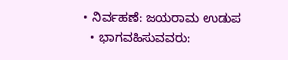• ನಿರ್ವಹಣೆ: ಜಯರಾಮ ಉಡುಪ
  • ಭಾಗವಹಿಸುವವರು: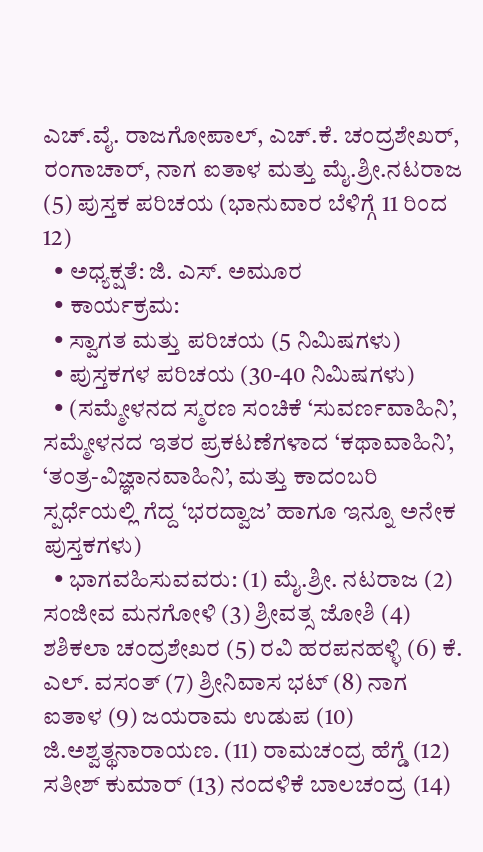ಎಚ್‌.ವೈ. ರಾಜಗೋಪಾಲ್‌, ಎಚ್‌.ಕೆ. ಚಂದ್ರಶೇಖರ್‌, ರಂಗಾಚಾರ್‌, ನಾಗ ಐತಾಳ ಮತ್ತು ಮೈ.ಶ್ರೀ.ನಟರಾಜ
(5) ಪುಸ್ತಕ ಪರಿಚಯ (ಭಾನುವಾರ ಬೆಳಿಗ್ಗೆ 11 ರಿಂದ 12)
  • ಅಧ್ಯಕ್ಷತೆ: ಜಿ. ಎಸ್‌. ಅಮೂರ
  • ಕಾರ್ಯಕ್ರಮ:
  • ಸ್ವಾಗತ ಮತ್ತು ಪರಿಚಯ (5 ನಿಮಿಷಗಳು)
  • ಪುಸ್ತಕಗಳ ಪರಿಚಯ (30-40 ನಿಮಿಷಗಳು)
  • (ಸಮ್ಮೇಳನದ ಸ್ಮರಣ ಸಂಚಿಕೆ ‘ಸುವರ್ಣವಾಹಿನಿ’, ಸಮ್ಮೇಳನದ ಇತರ ಪ್ರಕಟಣೆಗಳಾದ ‘ಕಥಾವಾಹಿನಿ’, ‘ತಂತ್ರ-ವಿಜ್ಞಾನವಾಹಿನಿ’, ಮತ್ತು ಕಾದಂಬರಿ ಸ್ಪರ್ಧೆಯಲ್ಲಿ ಗೆದ್ದ ‘ಭರದ್ವಾಜ’ ಹಾಗೂ ಇನ್ನೂ ಅನೇಕ ಪುಸ್ತಕಗಳು)
  • ಭಾಗವಹಿಸುವವರು: (1) ಮೈ.ಶ್ರೀ. ನಟರಾಜ (2) ಸಂಜೀವ ಮನಗೋಳಿ (3) ಶ್ರೀವತ್ಸ ಜೋಶಿ (4) ಶಶಿಕಲಾ ಚಂದ್ರಶೇಖರ (5) ರವಿ ಹರಪನಹಳ್ಳಿ (6) ಕೆ. ಎಲ್‌. ವಸಂತ್‌ (7) ಶ್ರೀನಿವಾಸ ಭಟ್‌ (8) ನಾಗ ಐತಾಳ (9) ಜಯರಾಮ ಉಡುಪ (10) ಜಿ.ಅಶ್ವತ್ಥನಾರಾಯಣ. (11) ರಾಮಚಂದ್ರ ಹೆಗ್ಡೆ (12) ಸತೀಶ್‌ ಕುಮಾರ್‌ (13) ನಂದಳಿಕೆ ಬಾಲಚಂದ್ರ (14)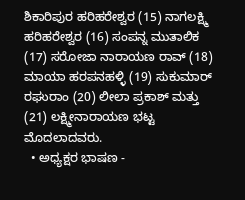ಶಿಕಾರಿಪುರ ಹರಿಹರೇಶ್ವರ (15) ನಾಗಲಕ್ಷ್ಮಿ ಹರಿಹರೇಶ್ವರ (16) ಸಂಪನ್ನ ಮುತಾಲಿಕ (17) ಸರೋಜಾ ನಾರಾಯಣ ರಾವ್‌ (18) ಮಾಯಾ ಹರಪನಹಳ್ಳಿ (19) ಸುಕುಮಾರ್‌ ರಘುರಾಂ (20) ಲೀಲಾ ಪ್ರಕಾಶ್‌ ಮತ್ತು (21) ಲಕ್ಷ್ಮೀನಾರಾಯಣ ಭಟ್ಟ ಮೊದಲಾದವರು.
  • ಅಧ್ಯಕ್ಷರ ಭಾಷಣ -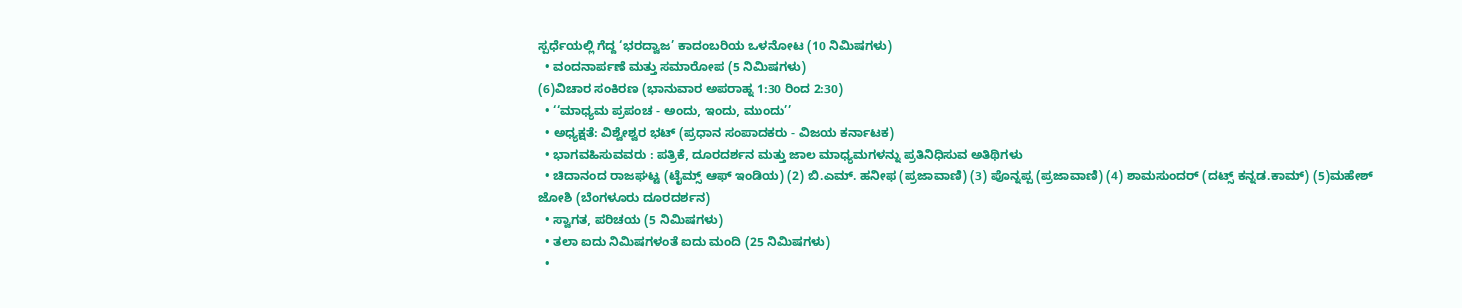ಸ್ಪರ್ಧೆಯಲ್ಲಿ ಗೆದ್ದ ‘ಭರದ್ವಾಜ’ ಕಾದಂಬರಿಯ ಒಳನೋಟ (10 ನಿಮಿಷಗಳು)
  • ವಂದನಾರ್ಪಣೆ ಮತ್ತು ಸಮಾರೋಪ (5 ನಿಮಿಷಗಳು)
(6)ವಿಚಾರ ಸಂಕಿರಣ (ಭಾನುವಾರ ಅಪರಾಹ್ನ 1:30 ರಿಂದ 2:30)
  • ‘‘ಮಾಧ್ಯಮ ಪ್ರಪಂಚ - ಅಂದು, ಇಂದು, ಮುಂದು’’
  • ಅಧ್ಯಕ್ಷತೆ: ವಿಶ್ವೇಶ್ವರ ಭಟ್‌ (ಪ್ರಧಾನ ಸಂಪಾದಕರು - ವಿಜಯ ಕರ್ನಾಟಕ)
  • ಭಾಗವಹಿಸುವವರು : ಪತ್ರಿಕೆ, ದೂರದರ್ಶನ ಮತ್ತು ಜಾಲ ಮಾಧ್ಯಮಗಳನ್ನು ಪ್ರತಿನಿಧಿಸುವ ಅತಿಥಿಗಳು
  • ಚಿದಾನಂದ ರಾಜಘಟ್ಟ (ಟೈಮ್ಸ್‌ ಆಫ್‌ ಇಂಡಿಯ) (2) ಬಿ.ಎಮ್‌. ಹನೀಫ (ಪ್ರಜಾವಾಣಿ) (3) ಪೊನ್ನಪ್ಪ (ಪ್ರಜಾವಾಣಿ) (4) ಶಾಮಸುಂದರ್‌ (ದಟ್ಸ್‌ ಕನ್ನಡ.ಕಾಮ್‌) (5)ಮಹೇಶ್‌ ಜೋಶಿ (ಬೆಂಗಳೂರು ದೂರದರ್ಶನ)
  • ಸ್ವಾಗತ, ಪರಿಚಯ (5 ನಿಮಿಷಗಳು)
  • ತಲಾ ಐದು ನಿಮಿಷಗಳಂತೆ ಐದು ಮಂದಿ (25 ನಿಮಿಷಗಳು)
  •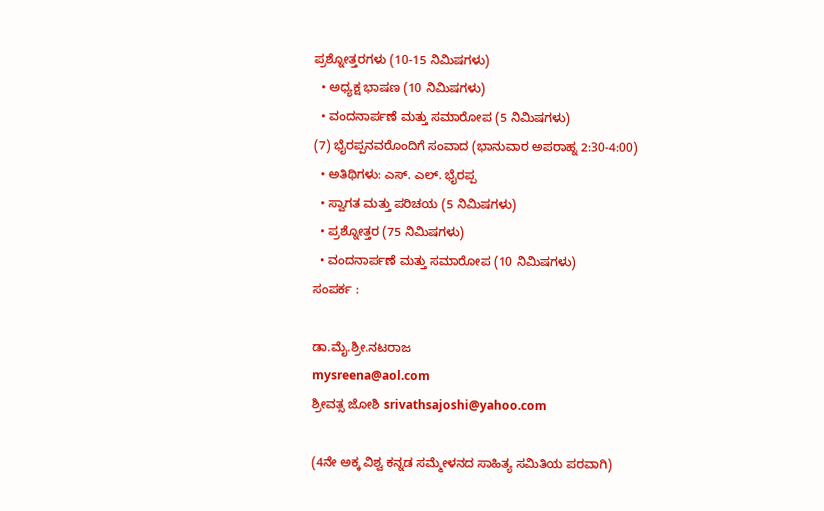ಪ್ರಶ್ನೋತ್ತರಗಳು (10-15 ನಿಮಿಷಗಳು)
  • ಅಧ್ಯಕ್ಷ ಭಾಷಣ (10 ನಿಮಿಷಗಳು)
  • ವಂದನಾರ್ಪಣೆ ಮತ್ತು ಸಮಾರೋಪ (5 ನಿಮಿಷಗಳು)
(7) ಭೈರಪ್ಪನವರೊಂದಿಗೆ ಸಂವಾದ (ಭಾನುವಾರ ಅಪರಾಹ್ನ 2:30-4:00)
  • ಅತಿಥಿಗಳು: ಎಸ್‌. ಎಲ್‌. ಭೈರಪ್ಪ
  • ಸ್ವಾಗತ ಮತ್ತು ಪರಿಚಯ (5 ನಿಮಿಷಗಳು)
  • ಪ್ರಶ್ನೋತ್ತರ (75 ನಿಮಿಷಗಳು)
  • ವಂದನಾರ್ಪಣೆ ಮತ್ತು ಸಮಾರೋಪ (10 ನಿಮಿಷಗಳು)
ಸಂಪರ್ಕ :

ಡಾ.ಮೈ.ಶ್ರೀ.ನಟರಾಜ
mysreena@aol.com
ಶ್ರೀವತ್ಸ ಜೋಶಿ srivathsajoshi@yahoo.com

(4ನೇ ಅಕ್ಕ ವಿಶ್ವ ಕನ್ನಡ ಸಮ್ಮೇಳನದ ಸಾಹಿತ್ಯ ಸಮಿತಿಯ ಪರವಾಗಿ)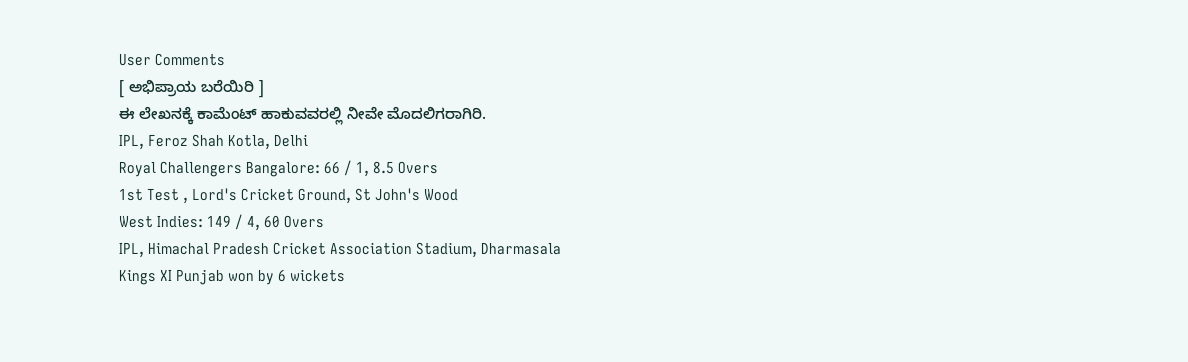User Comments
[ ಅಭಿಪ್ರಾಯ ಬರೆಯಿರಿ ]
ಈ ಲೇಖನಕ್ಕೆ ಕಾಮೆಂಟ್ ಹಾಕುವವರಲ್ಲಿ ನೀವೇ ಮೊದಲಿಗರಾಗಿರಿ.
IPL, Feroz Shah Kotla, Delhi
Royal Challengers Bangalore: 66 / 1, 8.5 Overs
1st Test , Lord's Cricket Ground, St John's Wood
West Indies: 149 / 4, 60 Overs
IPL, Himachal Pradesh Cricket Association Stadium, Dharmasala
Kings XI Punjab won by 6 wickets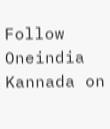Follow Oneindia Kannada on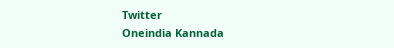Twitter
Oneindia Kannada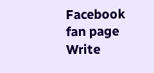Facebook fan page
Write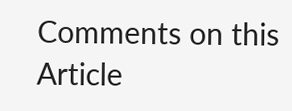Comments on this Article